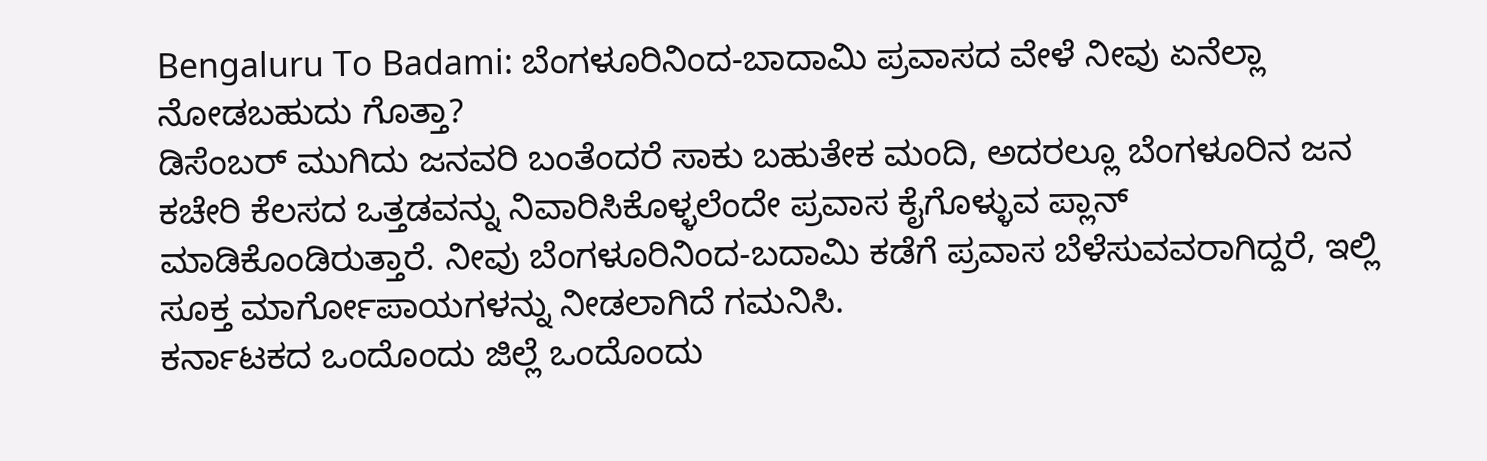Bengaluru To Badami: ಬೆಂಗಳೂರಿನಿಂದ-ಬಾದಾಮಿ ಪ್ರವಾಸದ ವೇಳೆ ನೀವು ಏನೆಲ್ಲಾ ನೋಡಬಹುದು ಗೊತ್ತಾ?
ಡಿಸೆಂಬರ್ ಮುಗಿದು ಜನವರಿ ಬಂತೆಂದರೆ ಸಾಕು ಬಹುತೇಕ ಮಂದಿ, ಅದರಲ್ಲೂ ಬೆಂಗಳೂರಿನ ಜನ ಕಚೇರಿ ಕೆಲಸದ ಒತ್ತಡವನ್ನು ನಿವಾರಿಸಿಕೊಳ್ಳಲೆಂದೇ ಪ್ರವಾಸ ಕೈಗೊಳ್ಳುವ ಪ್ಲಾನ್ ಮಾಡಿಕೊಂಡಿರುತ್ತಾರೆ. ನೀವು ಬೆಂಗಳೂರಿನಿಂದ-ಬದಾಮಿ ಕಡೆಗೆ ಪ್ರವಾಸ ಬೆಳೆಸುವವರಾಗಿದ್ದರೆ, ಇಲ್ಲಿ ಸೂಕ್ತ ಮಾರ್ಗೋಪಾಯಗಳನ್ನು ನೀಡಲಾಗಿದೆ ಗಮನಿಸಿ.
ಕರ್ನಾಟಕದ ಒಂದೊಂದು ಜಿಲ್ಲೆ ಒಂದೊಂದು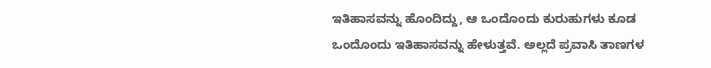ಇತಿಹಾಸವನ್ನು ಹೊಂದಿದ್ದು, ಆ ಒಂದೊಂದು ಕುರುಹುಗಳು ಕೂಡ ಒಂದೊಂದು ಇತಿಹಾಸವನ್ನು ಹೇಳುತ್ತವೆ. ಅಲ್ಲದೆ ಪ್ರವಾಸಿ ತಾಣಗಳ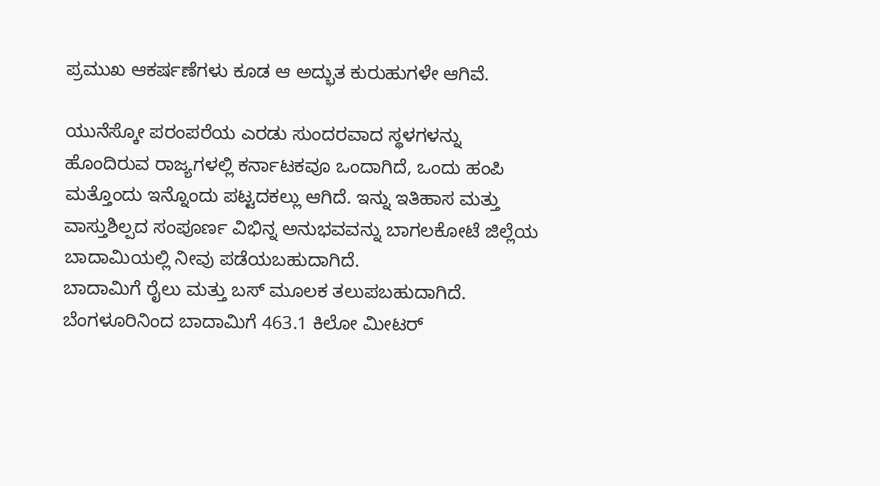ಪ್ರಮುಖ ಆಕರ್ಷಣೆಗಳು ಕೂಡ ಆ ಅದ್ಭುತ ಕುರುಹುಗಳೇ ಆಗಿವೆ.

ಯುನೆಸ್ಕೋ ಪರಂಪರೆಯ ಎರಡು ಸುಂದರವಾದ ಸ್ಥಳಗಳನ್ನು ಹೊಂದಿರುವ ರಾಜ್ಯಗಳಲ್ಲಿ ಕರ್ನಾಟಕವೂ ಒಂದಾಗಿದೆ, ಒಂದು ಹಂಪಿ ಮತ್ತೊಂದು ಇನ್ನೊಂದು ಪಟ್ಟದಕಲ್ಲು ಆಗಿದೆ. ಇನ್ನು ಇತಿಹಾಸ ಮತ್ತು ವಾಸ್ತುಶಿಲ್ಪದ ಸಂಪೂರ್ಣ ವಿಭಿನ್ನ ಅನುಭವವನ್ನು ಬಾಗಲಕೋಟೆ ಜಿಲ್ಲೆಯ ಬಾದಾಮಿಯಲ್ಲಿ ನೀವು ಪಡೆಯಬಹುದಾಗಿದೆ.
ಬಾದಾಮಿಗೆ ರೈಲು ಮತ್ತು ಬಸ್ ಮೂಲಕ ತಲುಪಬಹುದಾಗಿದೆ. ಬೆಂಗಳೂರಿನಿಂದ ಬಾದಾಮಿಗೆ 463.1 ಕಿಲೋ ಮೀಟರ್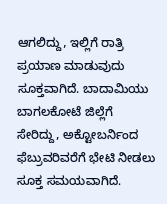ಆಗಲಿದ್ದು, ಇಲ್ಲಿಗೆ ರಾತ್ರಿ ಪ್ರಯಾಣ ಮಾಡುವುದು ಸೂಕ್ತವಾಗಿದೆ. ಬಾದಾಮಿಯು ಬಾಗಲಕೋಟೆ ಜಿಲ್ಲೆಗೆ ಸೇರಿದ್ದು, ಅಕ್ಟೋಬರ್ನಿಂದ ಫೆಬ್ರುವರಿವರೆಗೆ ಭೇಟಿ ನೀಡಲು ಸೂಕ್ತ ಸಮಯವಾಗಿದೆ.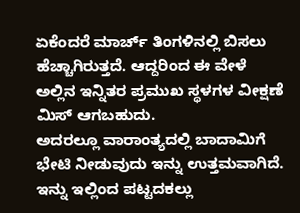ಏಕೆಂದರೆ ಮಾರ್ಚ್ ತಿಂಗಳಿನಲ್ಲಿ ಬಿಸಲು ಹೆಚ್ಚಾಗಿರುತ್ತದೆ. ಆದ್ದರಿಂದ ಈ ವೇಳೆ ಅಲ್ಲಿನ ಇನ್ನಿತರ ಪ್ರಮುಖ ಸ್ಥಳಗಳ ವೀಕ್ಷಣೆ ಮಿಸ್ ಆಗಬಹುದು.
ಅದರಲ್ಲೂ ವಾರಾಂತ್ಯದಲ್ಲಿ ಬಾದಾಮಿಗೆ ಭೇಟಿ ನೀಡುವುದು ಇನ್ನು ಉತ್ತಮವಾಗಿದೆ. ಇನ್ನು ಇಲ್ಲಿಂದ ಪಟ್ಟದಕಲ್ಲು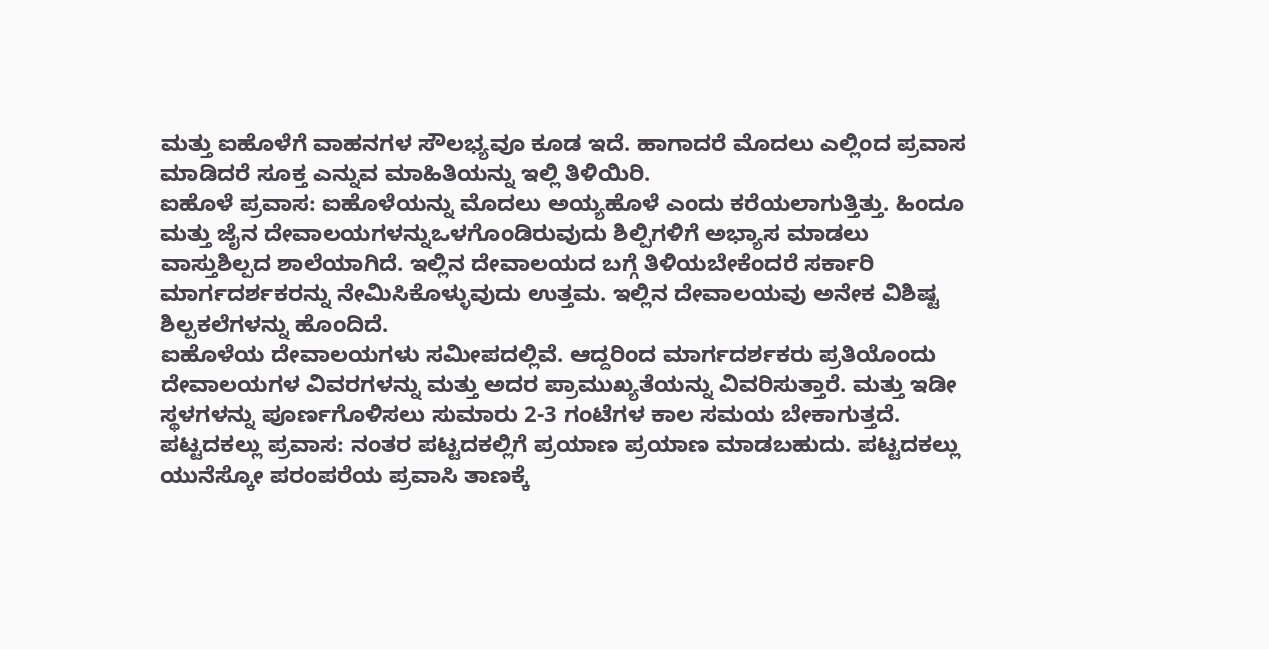ಮತ್ತು ಐಹೊಳೆಗೆ ವಾಹನಗಳ ಸೌಲಭ್ಯವೂ ಕೂಡ ಇದೆ. ಹಾಗಾದರೆ ಮೊದಲು ಎಲ್ಲಿಂದ ಪ್ರವಾಸ ಮಾಡಿದರೆ ಸೂಕ್ತ ಎನ್ನುವ ಮಾಹಿತಿಯನ್ನು ಇಲ್ಲಿ ತಿಳಿಯಿರಿ.
ಐಹೊಳೆ ಪ್ರವಾಸ: ಐಹೊಳೆಯನ್ನು ಮೊದಲು ಅಯ್ಯಹೊಳೆ ಎಂದು ಕರೆಯಲಾಗುತ್ತಿತ್ತು. ಹಿಂದೂ ಮತ್ತು ಜೈನ ದೇವಾಲಯಗಳನ್ನುಒಳಗೊಂಡಿರುವುದು ಶಿಲ್ಪಿಗಳಿಗೆ ಅಭ್ಯಾಸ ಮಾಡಲು ವಾಸ್ತುಶಿಲ್ಪದ ಶಾಲೆಯಾಗಿದೆ. ಇಲ್ಲಿನ ದೇವಾಲಯದ ಬಗ್ಗೆ ತಿಳಿಯಬೇಕೆಂದರೆ ಸರ್ಕಾರಿ ಮಾರ್ಗದರ್ಶಕರನ್ನು ನೇಮಿಸಿಕೊಳ್ಳುವುದು ಉತ್ತಮ. ಇಲ್ಲಿನ ದೇವಾಲಯವು ಅನೇಕ ವಿಶಿಷ್ಟ ಶಿಲ್ಪಕಲೆಗಳನ್ನು ಹೊಂದಿದೆ.
ಐಹೊಳೆಯ ದೇವಾಲಯಗಳು ಸಮೀಪದಲ್ಲಿವೆ. ಆದ್ದರಿಂದ ಮಾರ್ಗದರ್ಶಕರು ಪ್ರತಿಯೊಂದು ದೇವಾಲಯಗಳ ವಿವರಗಳನ್ನು ಮತ್ತು ಅದರ ಪ್ರಾಮುಖ್ಯತೆಯನ್ನು ವಿವರಿಸುತ್ತಾರೆ. ಮತ್ತು ಇಡೀ ಸ್ಥಳಗಳನ್ನು ಪೂರ್ಣಗೊಳಿಸಲು ಸುಮಾರು 2-3 ಗಂಟೆಗಳ ಕಾಲ ಸಮಯ ಬೇಕಾಗುತ್ತದೆ.
ಪಟ್ಟದಕಲ್ಲು ಪ್ರವಾಸ: ನಂತರ ಪಟ್ಟದಕಲ್ಲಿಗೆ ಪ್ರಯಾಣ ಪ್ರಯಾಣ ಮಾಡಬಹುದು. ಪಟ್ಟದಕಲ್ಲು ಯುನೆಸ್ಕೋ ಪರಂಪರೆಯ ಪ್ರವಾಸಿ ತಾಣಕ್ಕೆ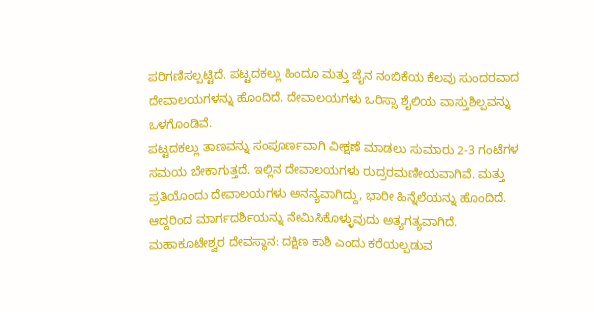ಪರಿಗಣಿಸಲ್ಪಟ್ಟಿದೆ. ಪಟ್ಟದಕಲ್ಲು ಹಿಂದೂ ಮತ್ತು ಜೈನ ನಂಬಿಕೆಯ ಕೆಲವು ಸುಂದರವಾದ ದೇವಾಲಯಗಳನ್ನು ಹೊಂದಿದೆ. ದೇವಾಲಯಗಳು ಒರಿಸ್ಸಾ ಶೈಲಿಯ ವಾಸ್ತುಶಿಲ್ಪವನ್ನು ಒಳಗೊಂಡಿವೆ.
ಪಟ್ಟದಕಲ್ಲು ತಾಣವನ್ನು ಸಂಪೂರ್ಣವಾಗಿ ವೀಕ್ಷಣೆ ಮಾಡಲು ಸುಮಾರು 2-3 ಗಂಟೆಗಳ ಸಮಯ ಬೇಕಾಗುತ್ತದೆ. ಇಲ್ಲಿನ ದೇವಾಲಯಗಳು ರುದ್ರರಮಣೀಯವಾಗಿವೆ. ಮತ್ತು ಪ್ರತಿಯೊಂದು ದೇವಾಲಯಗಳು ಅನನ್ಯವಾಗಿದ್ದು, ಭಾರೀ ಹಿನ್ನೆಲೆಯನ್ನು ಹೊಂದಿದೆ. ಆದ್ದರಿಂದ ಮಾರ್ಗದರ್ಶಿಯನ್ನು ನೇಮಿಸಿಕೊಳ್ಳುವುದು ಅತ್ಯಗತ್ಯವಾಗಿದೆ.
ಮಹಾಕೂಟೇಶ್ವರ ದೇವಸ್ಥಾನ: ದಕ್ಷಿಣ ಕಾಶಿ ಎಂದು ಕರೆಯಲ್ಪಡುವ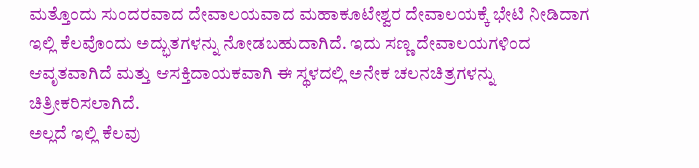ಮತ್ತೊಂದು ಸುಂದರವಾದ ದೇವಾಲಯವಾದ ಮಹಾಕೂಟೇಶ್ವರ ದೇವಾಲಯಕ್ಕೆ ಭೇಟಿ ನೀಡಿದಾಗ ಇಲ್ಲಿ ಕೆಲವೊಂದು ಅದ್ಭುತಗಳನ್ನು ನೋಡಬಹುದಾಗಿದೆ. ಇದು ಸಣ್ಣ ದೇವಾಲಯಗಳಿಂದ ಆವೃತವಾಗಿದೆ ಮತ್ತು ಆಸಕ್ತಿದಾಯಕವಾಗಿ ಈ ಸ್ಥಳದಲ್ಲಿ ಅನೇಕ ಚಲನಚಿತ್ರಗಳನ್ನು ಚಿತ್ರೀಕರಿಸಲಾಗಿದೆ.
ಅಲ್ಲದೆ ಇಲ್ಲಿ ಕೆಲವು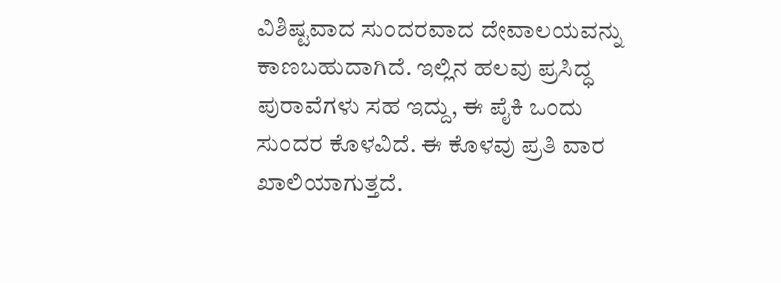ವಿಶಿಷ್ಟವಾದ ಸುಂದರವಾದ ದೇವಾಲಯವನ್ನು ಕಾಣಬಹುದಾಗಿದೆ. ಇಲ್ಲಿನ ಹಲವು ಪ್ರಸಿದ್ಧ ಪುರಾವೆಗಳು ಸಹ ಇದ್ದು, ಈ ಪೈಕಿ ಒಂದು ಸುಂದರ ಕೊಳವಿದೆ. ಈ ಕೊಳವು ಪ್ರತಿ ವಾರ ಖಾಲಿಯಾಗುತ್ತದೆ.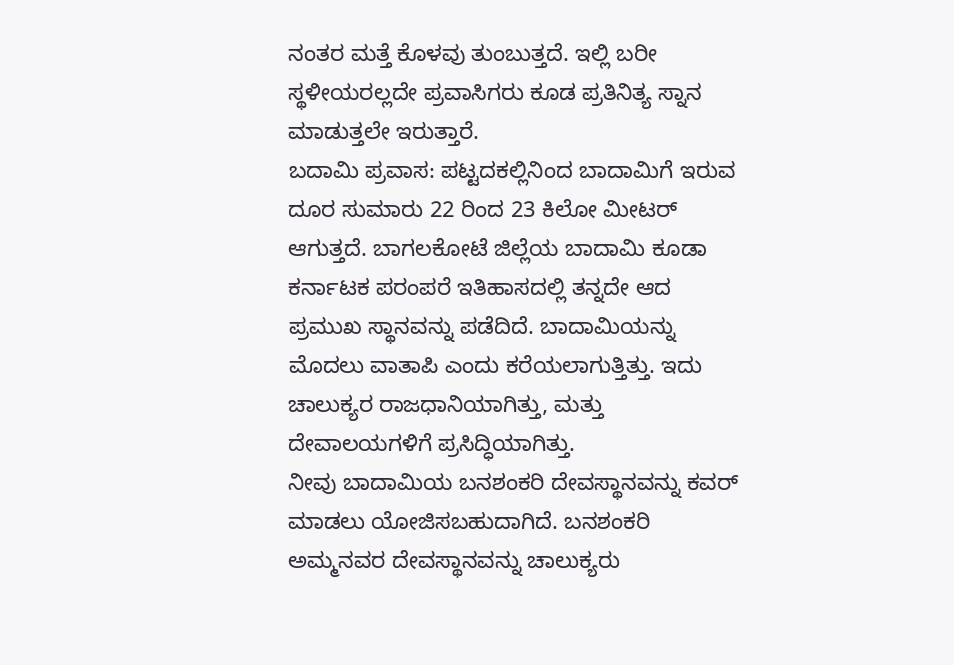ನಂತರ ಮತ್ತೆ ಕೊಳವು ತುಂಬುತ್ತದೆ. ಇಲ್ಲಿ ಬರೀ ಸ್ಥಳೀಯರಲ್ಲದೇ ಪ್ರವಾಸಿಗರು ಕೂಡ ಪ್ರತಿನಿತ್ಯ ಸ್ನಾನ ಮಾಡುತ್ತಲೇ ಇರುತ್ತಾರೆ.
ಬದಾಮಿ ಪ್ರವಾಸ: ಪಟ್ಟದಕಲ್ಲಿನಿಂದ ಬಾದಾಮಿಗೆ ಇರುವ ದೂರ ಸುಮಾರು 22 ರಿಂದ 23 ಕಿಲೋ ಮೀಟರ್ ಆಗುತ್ತದೆ. ಬಾಗಲಕೋಟೆ ಜಿಲ್ಲೆಯ ಬಾದಾಮಿ ಕೂಡಾ ಕರ್ನಾಟಕ ಪರಂಪರೆ ಇತಿಹಾಸದಲ್ಲಿ ತನ್ನದೇ ಆದ ಪ್ರಮುಖ ಸ್ಥಾನವನ್ನು ಪಡೆದಿದೆ. ಬಾದಾಮಿಯನ್ನು ಮೊದಲು ವಾತಾಪಿ ಎಂದು ಕರೆಯಲಾಗುತ್ತಿತ್ತು. ಇದು ಚಾಲುಕ್ಯರ ರಾಜಧಾನಿಯಾಗಿತ್ತು, ಮತ್ತು ದೇವಾಲಯಗಳಿಗೆ ಪ್ರಸಿದ್ಧಿಯಾಗಿತ್ತು.
ನೀವು ಬಾದಾಮಿಯ ಬನಶಂಕರಿ ದೇವಸ್ಥಾನವನ್ನು ಕವರ್ ಮಾಡಲು ಯೋಜಿಸಬಹುದಾಗಿದೆ. ಬನಶಂಕರಿ ಅಮ್ಮನವರ ದೇವಸ್ಥಾನವನ್ನು ಚಾಲುಕ್ಯರು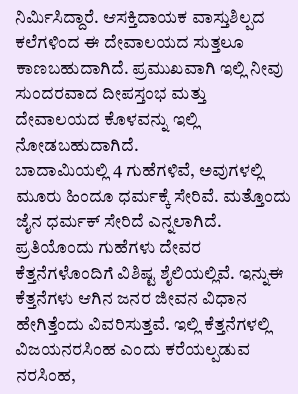ನಿರ್ಮಿಸಿದ್ದಾರೆ. ಆಸಕ್ತಿದಾಯಕ ವಾಸ್ತುಶಿಲ್ಪದ ಕಲೆಗಳಿಂದ ಈ ದೇವಾಲಯದ ಸುತ್ತಲೂ ಕಾಣಬಹುದಾಗಿದೆ. ಪ್ರಮುಖವಾಗಿ ಇಲ್ಲಿ ನೀವು ಸುಂದರವಾದ ದೀಪಸ್ತಂಭ ಮತ್ತು ದೇವಾಲಯದ ಕೊಳವನ್ನು ಇಲ್ಲಿ ನೋಡಬಹುದಾಗಿದೆ.
ಬಾದಾಮಿಯಲ್ಲಿ 4 ಗುಹೆಗಳಿವೆ, ಅವುಗಳಲ್ಲಿ ಮೂರು ಹಿಂದೂ ಧರ್ಮಕ್ಕೆ ಸೇರಿವೆ. ಮತ್ತೊಂದು ಜೈನ ಧರ್ಮಕ್ ಸೇರಿದೆ ಎನ್ನಲಾಗಿದೆ. ಪ್ರತಿಯೊಂದು ಗುಹೆಗಳು ದೇವರ ಕೆತ್ತನೆಗಳೊಂದಿಗೆ ವಿಶಿಷ್ಟ ಶೈಲಿಯಲ್ಲಿವೆ. ಇನ್ನುಈ ಕೆತ್ತನೆಗಳು ಆಗಿನ ಜನರ ಜೀವನ ವಿಧಾನ ಹೇಗಿತ್ತೆಂದು ವಿವರಿಸುತ್ತವೆ. ಇಲ್ಲಿ ಕೆತ್ತನೆಗಳಲ್ಲಿ ವಿಜಯನರಸಿಂಹ ಎಂದು ಕರೆಯಲ್ಪಡುವ ನರಸಿಂಹ,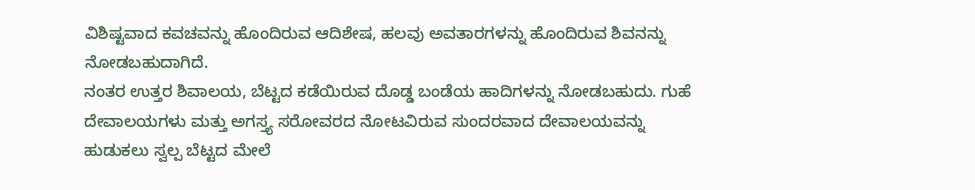ವಿಶಿಷ್ಟವಾದ ಕವಚವನ್ನು ಹೊಂದಿರುವ ಆದಿಶೇಷ, ಹಲವು ಅವತಾರಗಳನ್ನು ಹೊಂದಿರುವ ಶಿವನನ್ನು ನೋಡಬಹುದಾಗಿದೆ.
ನಂತರ ಉತ್ತರ ಶಿವಾಲಯ, ಬೆಟ್ಟದ ಕಡೆಯಿರುವ ದೊಡ್ಡ ಬಂಡೆಯ ಹಾದಿಗಳನ್ನು ನೋಡಬಹುದು. ಗುಹೆ ದೇವಾಲಯಗಳು ಮತ್ತು ಅಗಸ್ತ್ಯ ಸರೋವರದ ನೋಟವಿರುವ ಸುಂದರವಾದ ದೇವಾಲಯವನ್ನು ಹುಡುಕಲು ಸ್ವಲ್ಪ ಬೆಟ್ಟದ ಮೇಲೆ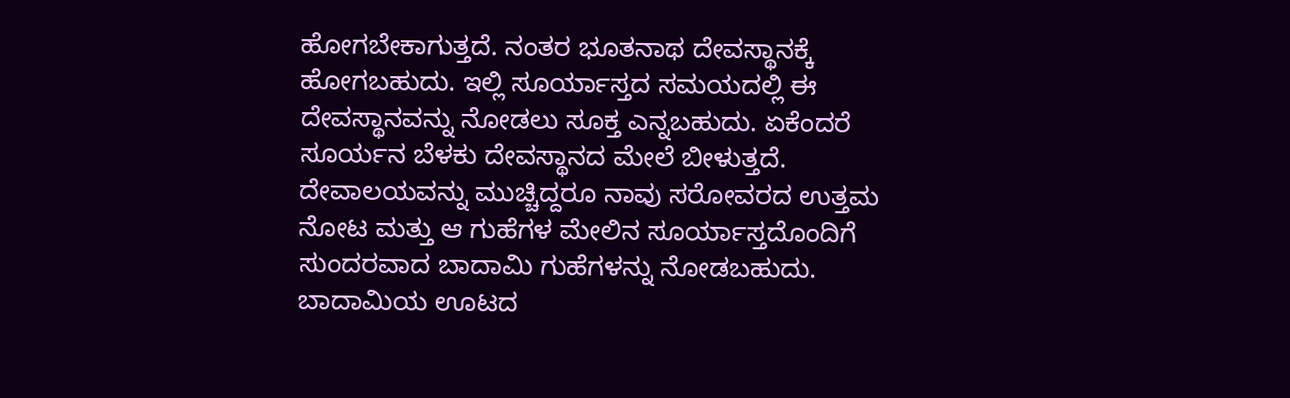ಹೋಗಬೇಕಾಗುತ್ತದೆ. ನಂತರ ಭೂತನಾಥ ದೇವಸ್ಥಾನಕ್ಕೆ ಹೋಗಬಹುದು. ಇಲ್ಲಿ ಸೂರ್ಯಾಸ್ತದ ಸಮಯದಲ್ಲಿ ಈ ದೇವಸ್ಥಾನವನ್ನು ನೋಡಲು ಸೂಕ್ತ ಎನ್ನಬಹುದು. ಏಕೆಂದರೆ ಸೂರ್ಯನ ಬೆಳಕು ದೇವಸ್ಥಾನದ ಮೇಲೆ ಬೀಳುತ್ತದೆ. ದೇವಾಲಯವನ್ನು ಮುಚ್ಚಿದ್ದರೂ ನಾವು ಸರೋವರದ ಉತ್ತಮ ನೋಟ ಮತ್ತು ಆ ಗುಹೆಗಳ ಮೇಲಿನ ಸೂರ್ಯಾಸ್ತದೊಂದಿಗೆ ಸುಂದರವಾದ ಬಾದಾಮಿ ಗುಹೆಗಳನ್ನು ನೋಡಬಹುದು.
ಬಾದಾಮಿಯ ಊಟದ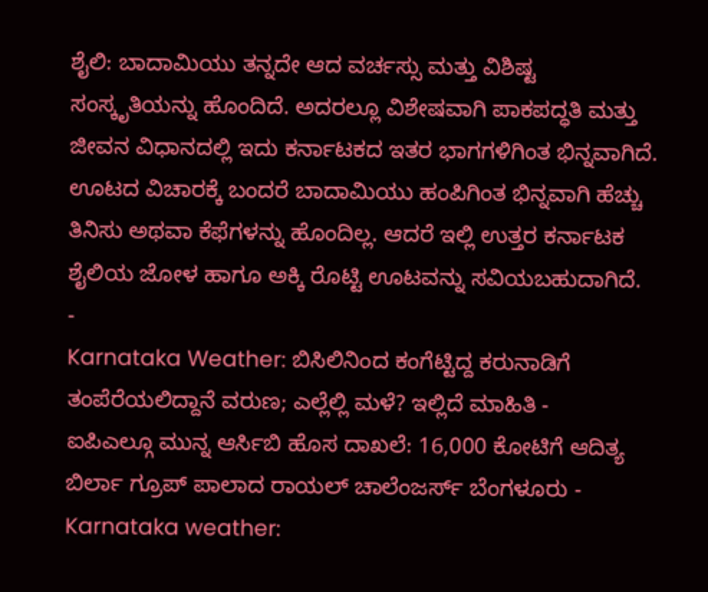ಶೈಲಿ: ಬಾದಾಮಿಯು ತನ್ನದೇ ಆದ ವರ್ಚಸ್ಸು ಮತ್ತು ವಿಶಿಷ್ಟ ಸಂಸ್ಕೃತಿಯನ್ನು ಹೊಂದಿದೆ. ಅದರಲ್ಲೂ ವಿಶೇಷವಾಗಿ ಪಾಕಪದ್ಧತಿ ಮತ್ತು ಜೀವನ ವಿಧಾನದಲ್ಲಿ ಇದು ಕರ್ನಾಟಕದ ಇತರ ಭಾಗಗಳಿಗಿಂತ ಭಿನ್ನವಾಗಿದೆ. ಊಟದ ವಿಚಾರಕ್ಕೆ ಬಂದರೆ ಬಾದಾಮಿಯು ಹಂಪಿಗಿಂತ ಭಿನ್ನವಾಗಿ ಹೆಚ್ಚು ತಿನಿಸು ಅಥವಾ ಕೆಫೆಗಳನ್ನು ಹೊಂದಿಲ್ಲ. ಆದರೆ ಇಲ್ಲಿ ಉತ್ತರ ಕರ್ನಾಟಕ ಶೈಲಿಯ ಜೋಳ ಹಾಗೂ ಅಕ್ಕಿ ರೊಟ್ಟಿ ಊಟವನ್ನು ಸವಿಯಬಹುದಾಗಿದೆ.
-
Karnataka Weather: ಬಿಸಿಲಿನಿಂದ ಕಂಗೆಟ್ಟಿದ್ದ ಕರುನಾಡಿಗೆ ತಂಪೆರೆಯಲಿದ್ದಾನೆ ವರುಣ; ಎಲ್ಲೆಲ್ಲಿ ಮಳೆ? ಇಲ್ಲಿದೆ ಮಾಹಿತಿ -
ಐಪಿಎಲ್ಗೂ ಮುನ್ನ ಆರ್ಸಿಬಿ ಹೊಸ ದಾಖಲೆ: 16,000 ಕೋಟಿಗೆ ಆದಿತ್ಯ ಬಿರ್ಲಾ ಗ್ರೂಪ್ ಪಾಲಾದ ರಾಯಲ್ ಚಾಲೆಂಜರ್ಸ್ ಬೆಂಗಳೂರು -
Karnataka weather: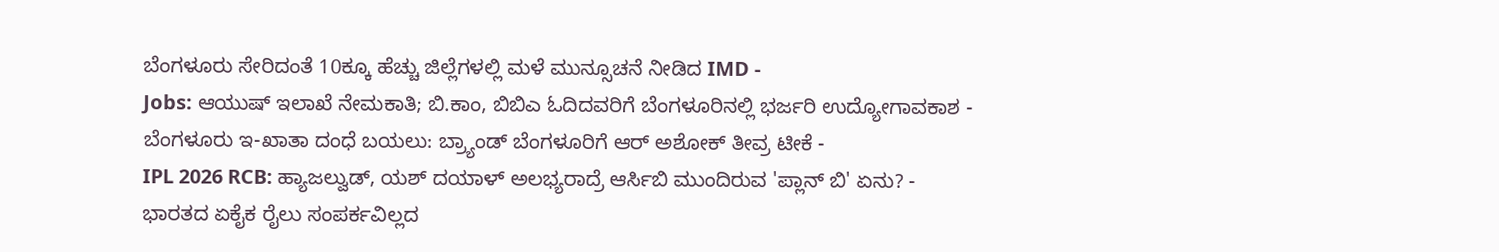ಬೆಂಗಳೂರು ಸೇರಿದಂತೆ 10ಕ್ಕೂ ಹೆಚ್ಚು ಜಿಲ್ಲೆಗಳಲ್ಲಿ ಮಳೆ ಮುನ್ಸೂಚನೆ ನೀಡಿದ IMD -
Jobs: ಆಯುಷ್ ಇಲಾಖೆ ನೇಮಕಾತಿ; ಬಿ.ಕಾಂ, ಬಿಬಿಎ ಓದಿದವರಿಗೆ ಬೆಂಗಳೂರಿನಲ್ಲಿ ಭರ್ಜರಿ ಉದ್ಯೋಗಾವಕಾಶ -
ಬೆಂಗಳೂರು ಇ-ಖಾತಾ ದಂಧೆ ಬಯಲು: ಬ್ರ್ಯಾಂಡ್ ಬೆಂಗಳೂರಿಗೆ ಆರ್ ಅಶೋಕ್ ತೀವ್ರ ಟೀಕೆ -
IPL 2026 RCB: ಹ್ಯಾಜಲ್ವುಡ್, ಯಶ್ ದಯಾಳ್ ಅಲಭ್ಯರಾದ್ರೆ ಆರ್ಸಿಬಿ ಮುಂದಿರುವ 'ಪ್ಲಾನ್ ಬಿ' ಏನು? -
ಭಾರತದ ಏಕೈಕ ರೈಲು ಸಂಪರ್ಕವಿಲ್ಲದ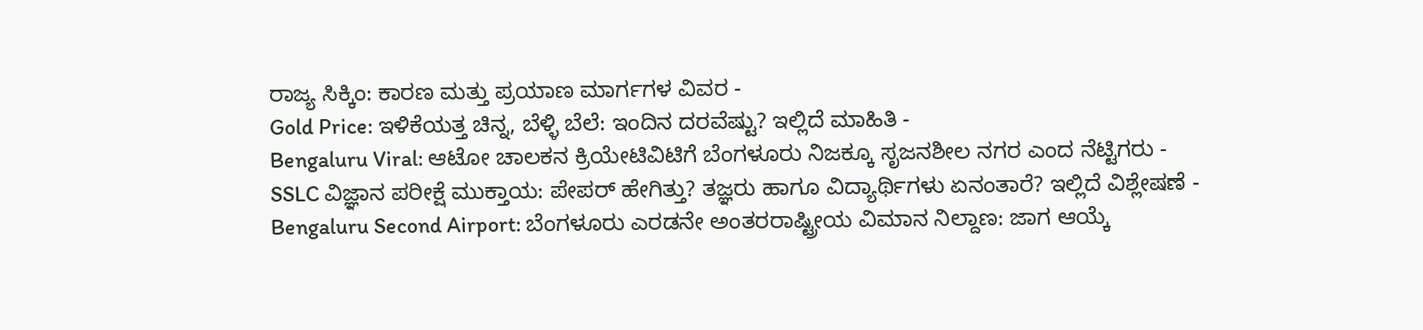ರಾಜ್ಯ ಸಿಕ್ಕಿಂ: ಕಾರಣ ಮತ್ತು ಪ್ರಯಾಣ ಮಾರ್ಗಗಳ ವಿವರ -
Gold Price: ಇಳಿಕೆಯತ್ತ ಚಿನ್ನ, ಬೆಳ್ಳಿ ಬೆಲೆ: ಇಂದಿನ ದರವೆಷ್ಟು? ಇಲ್ಲಿದೆ ಮಾಹಿತಿ -
Bengaluru Viral: ಆಟೋ ಚಾಲಕನ ಕ್ರಿಯೇಟಿವಿಟಿಗೆ ಬೆಂಗಳೂರು ನಿಜಕ್ಕೂ ಸೃಜನಶೀಲ ನಗರ ಎಂದ ನೆಟ್ಟಿಗರು -
SSLC ವಿಜ್ಞಾನ ಪರೀಕ್ಷೆ ಮುಕ್ತಾಯ: ಪೇಪರ್ ಹೇಗಿತ್ತು? ತಜ್ಞರು ಹಾಗೂ ವಿದ್ಯಾರ್ಥಿಗಳು ಏನಂತಾರೆ? ಇಲ್ಲಿದೆ ವಿಶ್ಲೇಷಣೆ -
Bengaluru Second Airport: ಬೆಂಗಳೂರು ಎರಡನೇ ಅಂತರರಾಷ್ಟ್ರೀಯ ವಿಮಾನ ನಿಲ್ದಾಣ: ಜಾಗ ಆಯ್ಕೆ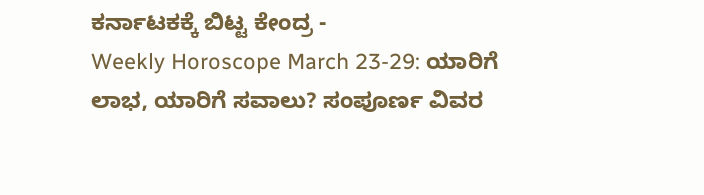ಕರ್ನಾಟಕಕ್ಕೆ ಬಿಟ್ಟ ಕೇಂದ್ರ -
Weekly Horoscope March 23-29: ಯಾರಿಗೆ ಲಾಭ, ಯಾರಿಗೆ ಸವಾಲು? ಸಂಪೂರ್ಣ ವಿವರ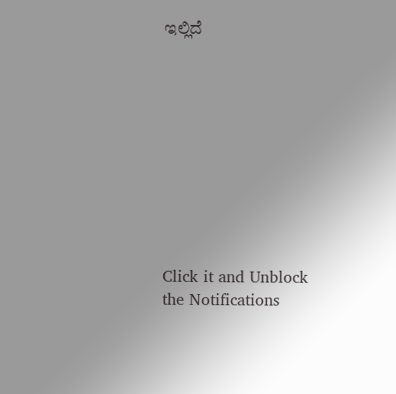ಇಲ್ಲಿದೆ










Click it and Unblock the Notifications